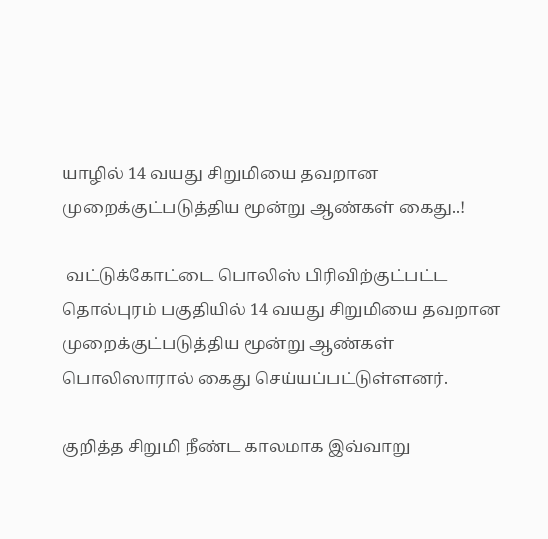யாழில் 14 வயது சிறுமியை தவறான முறைக்குட்படுத்திய மூன்று ஆண்கள் கைது..!

 வட்டுக்கோட்டை பொலிஸ் பிரிவிற்குட்பட்ட தொல்புரம் பகுதியில் 14 வயது சிறுமியை தவறான முறைக்குட்படுத்திய மூன்று ஆண்கள் பொலிஸாரால் கைது செய்யப்பட்டுள்ளனர்.

குறித்த சிறுமி நீண்ட காலமாக இவ்வாறு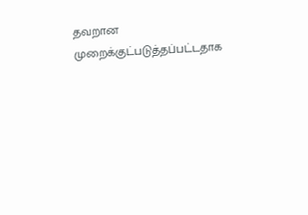தவறான முறைக்குட்படுத்தப்பட்டதாக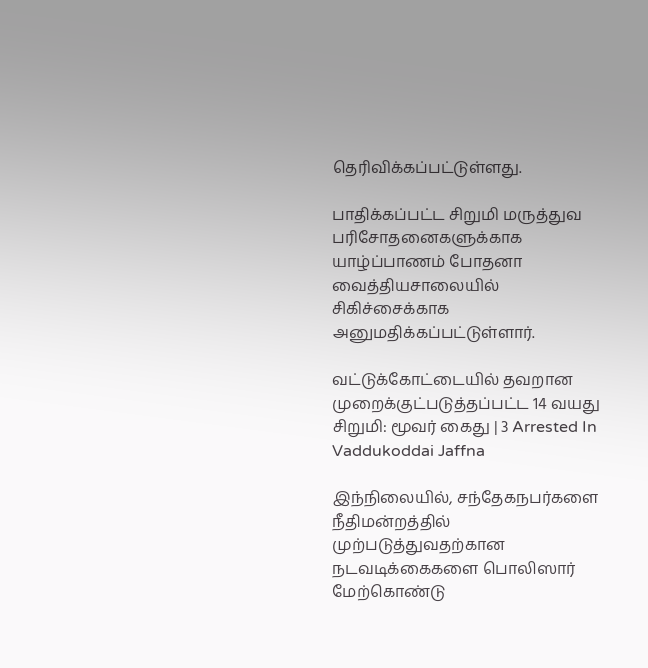தெரிவிக்கப்பட்டுள்ளது.

பாதிக்கப்பட்ட சிறுமி மருத்துவ பரிசோதனைகளுக்காக யாழ்ப்பாணம் போதனா வைத்தியசாலையில் சிகிச்சைக்காக அனுமதிக்கப்பட்டுள்ளார்.

வட்டுக்கோட்டையில் தவறான முறைக்குட்படுத்தப்பட்ட 14 வயது சிறுமி: மூவர் கைது | 3 Arrested In Vaddukoddai Jaffna

இந்நிலையில், சந்தேகநபர்களை நீதிமன்றத்தில் முற்படுத்துவதற்கான நடவடிக்கைகளை பொலிஸார் மேற்கொண்டு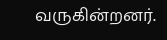வருகின்றனர்.